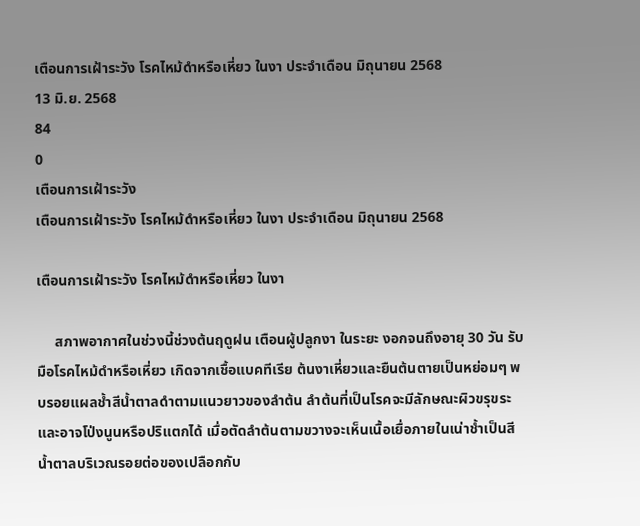เตือนการเฝ้าระวัง โรคไหม้ดำหรือเหี่ยว ในงา ประจำเดือน มิถุนายน 2568
13 มิ.ย. 2568
84
0
เตือนการเฝ้าระวัง
เตือนการเฝ้าระวัง โรคไหม้ดำหรือเหี่ยว ในงา ประจำเดือน มิถุนายน 2568

เตือนการเฝ้าระวัง โรคไหม้ดำหรือเหี่ยว ในงา

     สภาพอากาศในช่วงนี้ช่วงต้นฤดูฝน เตือนผู้ปลูกงา ในระยะ งอกจนถึงอายุ 30 วัน รับมือโรคไหม้ดำหรือเหี่ยว เกิดจากเชื้อแบคทีเรีย ต้นงาเหี่ยวและยืนต้นตายเป็นหย่อมๆ พบรอยแผลช้ำสีน้ำตาลดำตามแนวยาวของลำต้น ลำต้นที่เป็นโรคจะมีลักษณะผิวขรุขระ และอาจโป่งนูนหรือปริแตกได้ เมื่อตัดลำต้นตามขวางจะเห็นเนื้อเยื่อภายในเน่าช้ำเป็นสีน้ำตาลบริเวณรอยต่อของเปลือกกับ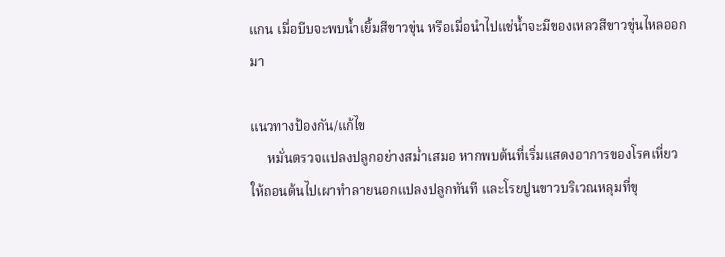แกน เมื่อบีบจะพบน้ำเยิ้มสีขาวขุ่น หรือเมื่อนำไปแช่น้ำจะมีของเหลวสีขาวขุ่นไหลออกมา

แนวทางป้องกัน/แก้ไข
     หมั่นตรวจแปลงปลูกอย่างสม่ำเสมอ หากพบต้นที่เริ่มแสดงอาการของโรคเหี่ยว ให้ถอนต้นไปเผาทำลายนอกแปลงปลูกทันที และโรยปูนขาวบริเวณหลุมที่ขุ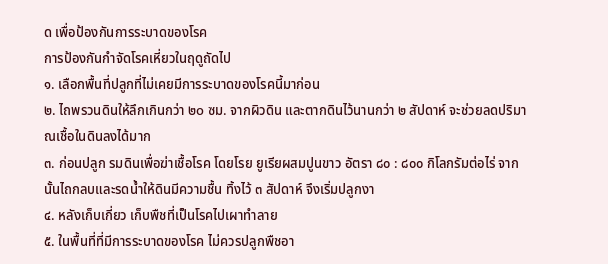ด เพื่อป้องกันการระบาดของโรค
การป้องกันกำจัดโรคเหี่ยวในฤดูถัดไป
๑. เลือกพื้นที่ปลูกที่ไม่เคยมีการระบาดของโรคนี้มาก่อน
๒. ไถพรวนดินให้ลึกเกินกว่า ๒o ซม. จากผิวดิน และตากดินไว้นานกว่า ๒ สัปดาห์ จะช่วยลดปริมาณเชื้อในดินลงได้มาก
๓. ก่อนปลูก รมดินเพื่อฆ่าเชื้อโรค โดยโรย ยูเรียผสมปูนขาว อัตรา ๘๐ : ๘๐๐ กิโลกรัมต่อไร่ จากนั้นไถกลบและรดน้ำให้ดินมีความชื้น ทิ้งไว้ ๓ สัปดาห์ จึงเริ่มปลูกงา
๔. หลังเก็บเกี่ยว เก็บพืชที่เป็นโรคไปเผาทำลาย
๕. ในพื้นที่ที่มีการระบาดของโรค ไม่ควรปลูกพืชอา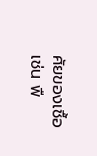ศัยของเชื้อ เช่น พื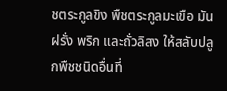ชตระกูลขิง พืชตระกูลมะเขือ มันฝรั่ง พริก และถั่วลิสง ให้สลับปลูกพืชชนิดอื่นที่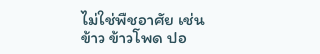ไม่ใช่พืชอาศัย เช่น ข้าว ข้าวโพด ปอ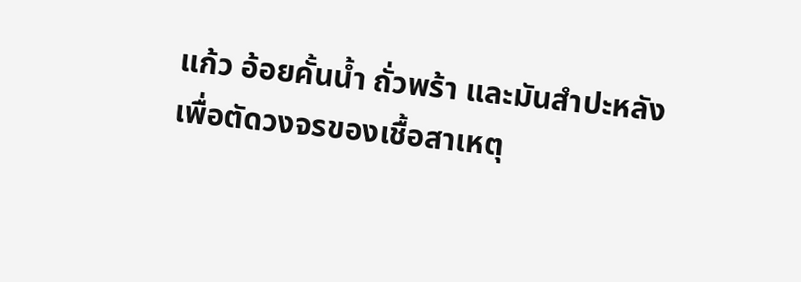แก้ว อ้อยคั้นน้ำ ถั่วพร้า และมันสำปะหลัง เพื่อตัดวงจรของเชื้อสาเหตุ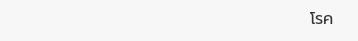โรค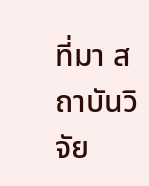ที่มา สถาบันวิจัย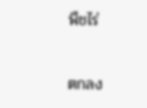พืชไร่

ตกลง